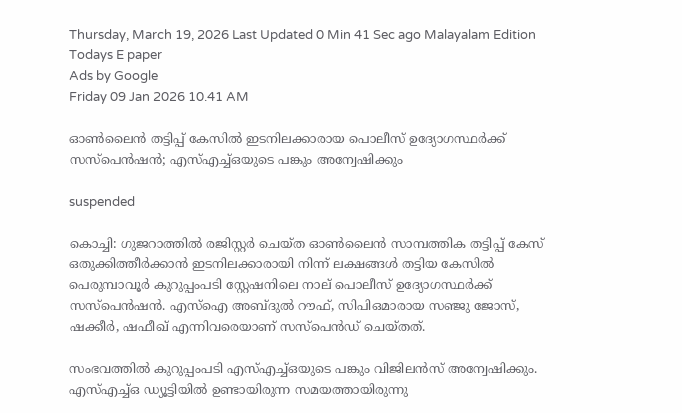Thursday, March 19, 2026 Last Updated 0 Min 41 Sec ago Malayalam Edition
Todays E paper
Ads by Google
Friday 09 Jan 2026 10.41 AM

ഓൺലൈൻ തട്ടിപ്പ് കേസിൽ ഇടനിലക്കാരായ പൊലീസ് ഉദ്യോഗസ്ഥര്‍ക്ക് സസ്പെൻഷൻ; എസ്എച്ച്ഒയുടെ പങ്കും അന്വേഷിക്കും

suspended

കൊച്ചി: ഗുജറാത്തില്‍ രജിസ്റ്റര്‍ ചെയ്ത ഓണ്‍ലൈന്‍ സാമ്പത്തിക തട്ടിപ്പ് കേസ് ഒതുക്കിത്തീര്‍ക്കാന്‍ ഇടനിലക്കാരായി നിന്ന് ലക്ഷങ്ങള്‍ തട്ടിയ കേസില്‍ പെരുമ്പാവൂര്‍ കുറുപ്പംപടി സ്റ്റേഷനിലെ നാല് പൊലീസ് ഉദ്യോഗസ്ഥര്‍ക്ക് സസ്‌പെന്‍ഷന്‍. എസ്‌ഐ അബ്ദുല്‍ റൗഫ്, സിപിഒമാരായ സഞ്ജു ജോസ്, ഷക്കീര്‍, ഷഫീഖ് എന്നിവരെയാണ് സസ്‌പെൻഡ് ചെയ്തത്.

സംഭവത്തിൽ കുറുപ്പംപടി എസ്എച്ച്ഒയുടെ പങ്കും വിജിലൻസ് അന്വേഷിക്കും. എസ്എച്ച്ഒ ഡ്യൂട്ടിയിൽ ഉണ്ടായിരുന്ന സമയത്തായിരുന്നു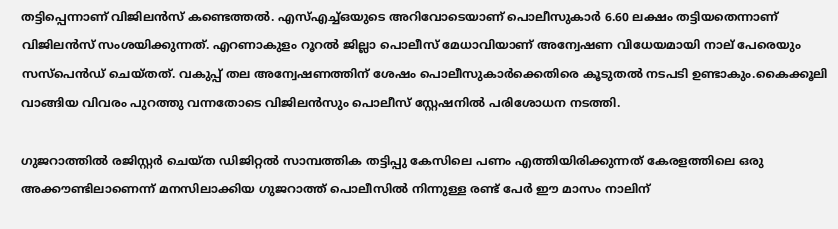തട്ടിപ്പെന്നാണ് വിജിലൻസ് കണ്ടെത്തൽ. എസ്എച്ച്ഒയുടെ അറിവോടെയാണ് പൊലീസുകാർ 6.60 ലക്ഷം തട്ടിയതെന്നാണ് വിജിലൻസ് സംശയിക്കുന്നത്. എറണാകുളം റൂറല്‍ ജില്ലാ പൊലീസ് മേധാവിയാണ് അന്വേഷണ വിധേയമായി നാല് പേരെയും സസ്‌പെന്‍ഡ് ചെയ്തത്. വകുപ്പ് തല അന്വേഷണത്തിന് ശേഷം പൊലീസുകാർക്കെതിരെ കൂടുതൽ നടപടി ഉണ്ടാകും.കൈക്കൂലി വാങ്ങിയ വിവരം പുറത്തു വന്നതോടെ വിജിലന്‍സും പൊലീസ് സ്റ്റേഷനില്‍ പരിശോധന നടത്തി.

ഗുജറാത്തില്‍ രജിസ്റ്റര്‍ ചെയ്ത ഡിജിറ്റല്‍ സാമ്പത്തിക തട്ടിപ്പു കേസിലെ പണം എത്തിയിരിക്കുന്നത് കേരളത്തിലെ ഒരു അക്കൗണ്ടിലാണെന്ന് മനസിലാക്കിയ ഗുജറാത്ത് പൊലീസില്‍ നിന്നുള്ള രണ്ട് പേര്‍ ഈ മാസം നാലിന്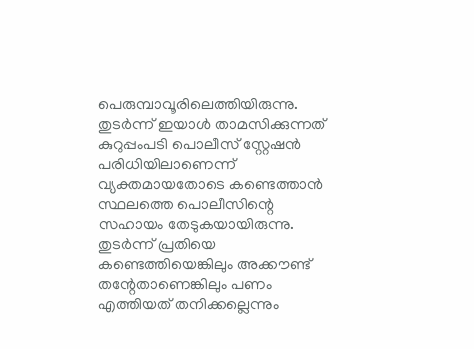പെരുമ്പാവൂരിലെത്തിയിരുന്നു. തുടര്‍ന്ന് ഇയാള്‍ താമസിക്കുന്നത് കുറുപ്പംപടി പൊലീസ് സ്റ്റേഷന്‍ പരിധിയിലാണെന്ന് വ്യക്തമായതോടെ കണ്ടെത്താന്‍ സ്ഥലത്തെ പൊലീസിന്റെ സഹായം തേടുകയായിരുന്നു. തുടര്‍ന്ന് പ്രതിയെ കണ്ടെത്തിയെങ്കിലും അക്കൗണ്ട് തന്റേതാണെങ്കിലും പണം എത്തിയത് തനിക്കല്ലെന്നും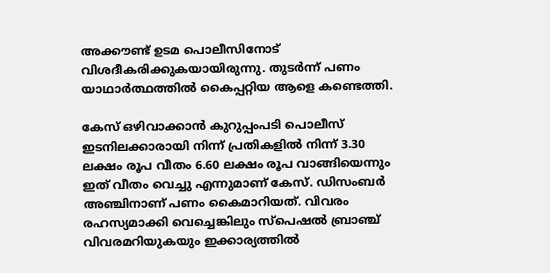അക്കൗണ്ട് ഉടമ പൊലീസിനോട് വിശദീകരിക്കുകയായിരുന്നു. തുടര്‍ന്ന് പണം യാഥാര്‍ത്ഥത്തില്‍ കൈപ്പറ്റിയ ആളെ കണ്ടെത്തി.

കേസ് ഒഴിവാക്കാൻ കുറുപ്പംപടി പൊലീസ് ഇടനിലക്കാരായി നിന്ന് പ്രതികളിൽ നിന്ന് 3.30 ലക്ഷം രൂപ വീതം 6.60 ലക്ഷം രൂപ വാങ്ങിയെന്നും ഇത് വീതം വെച്ചു എന്നുമാണ് കേസ്. ഡിസംബർ അഞ്ചിനാണ് പണം കൈമാറിയത്. വിവരം രഹസ്യമാക്കി വെച്ചെങ്കിലും സ്പെഷൽ ബ്രാഞ്ച് വിവരമറിയുകയും ഇക്കാര്യത്തിൽ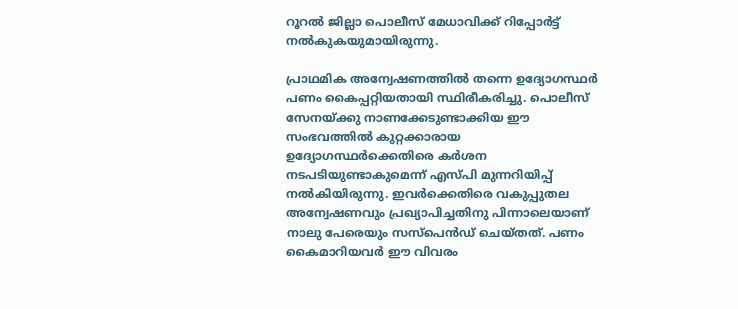റൂറൽ ജില്ലാ പൊലീസ് മേധാവിക്ക് റിപ്പോർട്ട് നൽകുകയുമായിരുന്നു.

പ്രാഥമിക അന്വേഷണത്തിൽ തന്നെ ഉദ്യോഗസ്ഥർ പണം കൈപ്പറ്റിയതായി സ്ഥിരീകരിച്ചു. പൊലീസ് സേനയ്ക്കു നാണക്കേടുണ്ടാക്കിയ ഈ സംഭവത്തിൽ കുറ്റക്കാരായ ഉദ്യോഗസ്ഥർക്കെതിരെ കർശന നടപടിയുണ്ടാകുമെന്ന് എസ്പി മുന്നറിയിപ്പ് നൽകിയിരുന്നു. ഇവർക്കെതിരെ വകുപ്പുതല അന്വേഷണവും പ്രഖ്യാപിച്ചതിനു പിന്നാലെയാണ് നാലു പേരെയും സസ്പെൻഡ് ചെയ്തത്. പണം കൈമാറിയവർ ഈ വിവരം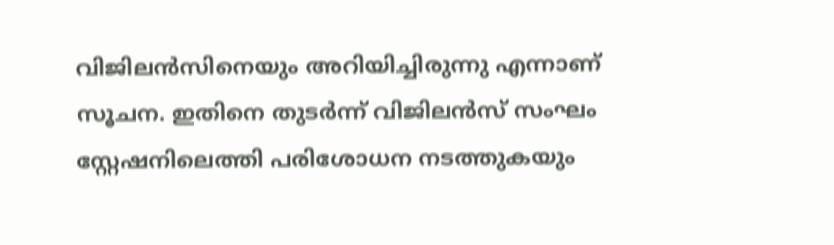വിജിലൻസിനെയും അറിയിച്ചിരുന്നു എന്നാണ് സൂചന. ഇതിനെ തുടർന്ന് വിജിലൻസ് സംഘം സ്റ്റേഷനിലെത്തി പരിശോധന നടത്തുകയും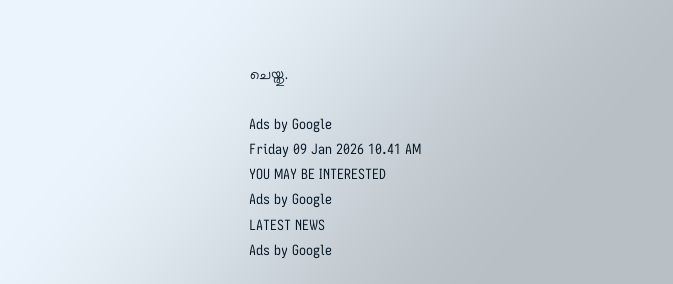ചെയ്തു.

Ads by Google
Friday 09 Jan 2026 10.41 AM
YOU MAY BE INTERESTED
Ads by Google
LATEST NEWS
Ads by Google